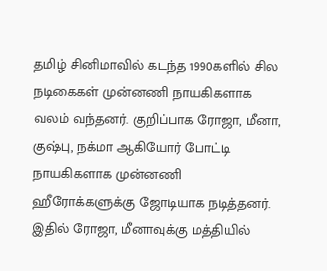தமிழ் சினிமாவில் கடந்த 1990களில் சில நடிகைகள் முன்னணி நாயகிகளாக வலம் வந்தனர். குறிப்பாக ரோஜா, மீனா, குஷ்பு, நக்மா ஆகியோர் போட்டி நாயகிகளாக முன்னணி ஹீரோக்களுக்கு ஜோடியாக நடித்தனர். இதில் ரோஜா, மீனாவுக்கு மத்தியில்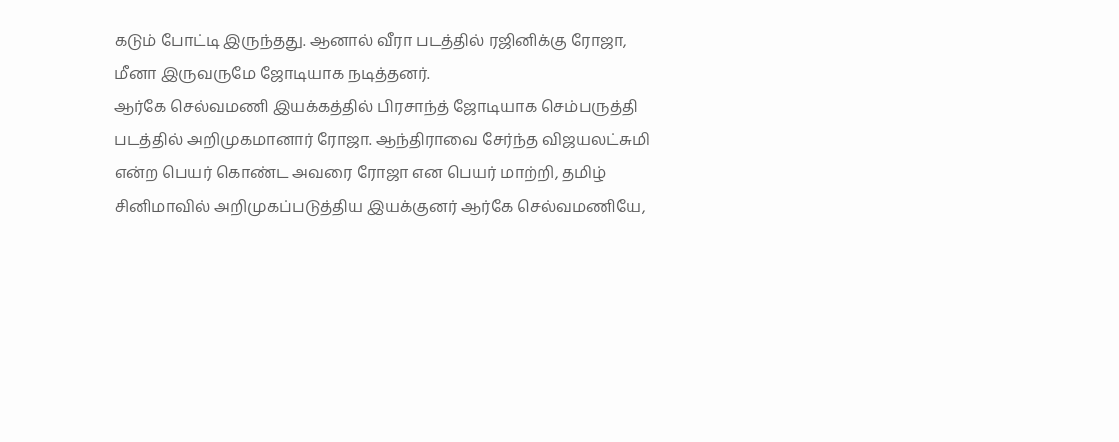கடும் போட்டி இருந்தது. ஆனால் வீரா படத்தில் ரஜினிக்கு ரோஜா, மீனா இருவருமே ஜோடியாக நடித்தனர்.
ஆர்கே செல்வமணி இயக்கத்தில் பிரசாந்த் ஜோடியாக செம்பருத்தி படத்தில் அறிமுகமானார் ரோஜா. ஆந்திராவை சேர்ந்த விஜயலட்சுமி என்ற பெயர் கொண்ட அவரை ரோஜா என பெயர் மாற்றி, தமிழ் சினிமாவில் அறிமுகப்படுத்திய இயக்குனர் ஆர்கே செல்வமணியே,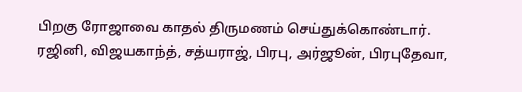பிறகு ரோஜாவை காதல் திருமணம் செய்துக்கொண்டார்.
ரஜினி, விஜயகாந்த், சத்யராஜ், பிரபு, அர்ஜூன், பிரபுதேவா,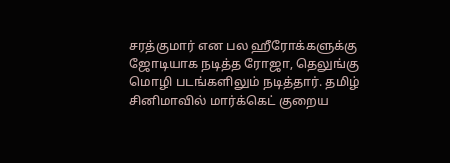சரத்குமார் என பல ஹீரோக்களுக்கு ஜோடியாக நடித்த ரோஜா, தெலுங்கு மொழி படங்களிலும் நடித்தார். தமிழ் சினிமாவில் மார்க்கெட் குறைய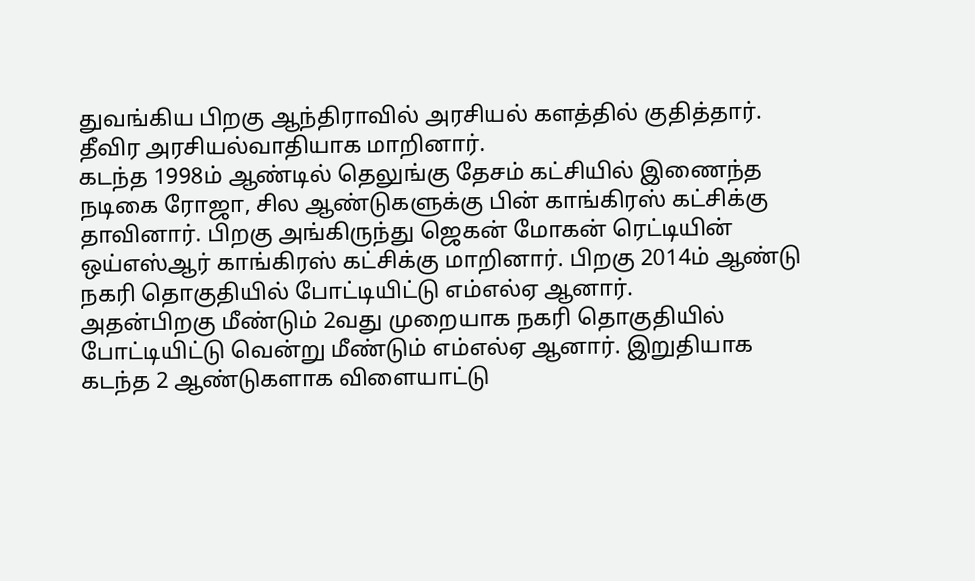துவங்கிய பிறகு ஆந்திராவில் அரசியல் களத்தில் குதித்தார். தீவிர அரசியல்வாதியாக மாறினார்.
கடந்த 1998ம் ஆண்டில் தெலுங்கு தேசம் கட்சியில் இணைந்த நடிகை ரோஜா, சில ஆண்டுகளுக்கு பின் காங்கிரஸ் கட்சிக்கு தாவினார். பிறகு அங்கிருந்து ஜெகன் மோகன் ரெட்டியின் ஒய்எஸ்ஆர் காங்கிரஸ் கட்சிக்கு மாறினார். பிறகு 2014ம் ஆண்டு நகரி தொகுதியில் போட்டியிட்டு எம்எல்ஏ ஆனார்.
அதன்பிறகு மீண்டும் 2வது முறையாக நகரி தொகுதியில் போட்டியிட்டு வென்று மீண்டும் எம்எல்ஏ ஆனார். இறுதியாக கடந்த 2 ஆண்டுகளாக விளையாட்டு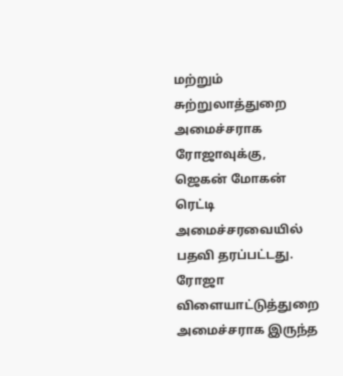மற்றும் சுற்றுலாத்துறை அமைச்சராக ரோஜாவுக்கு, ஜெகன் மோகன் ரெட்டி அமைச்சரவையில் பதவி தரப்பட்டது. ரோஜா விளையாட்டுத்துறை அமைச்சராக இருந்த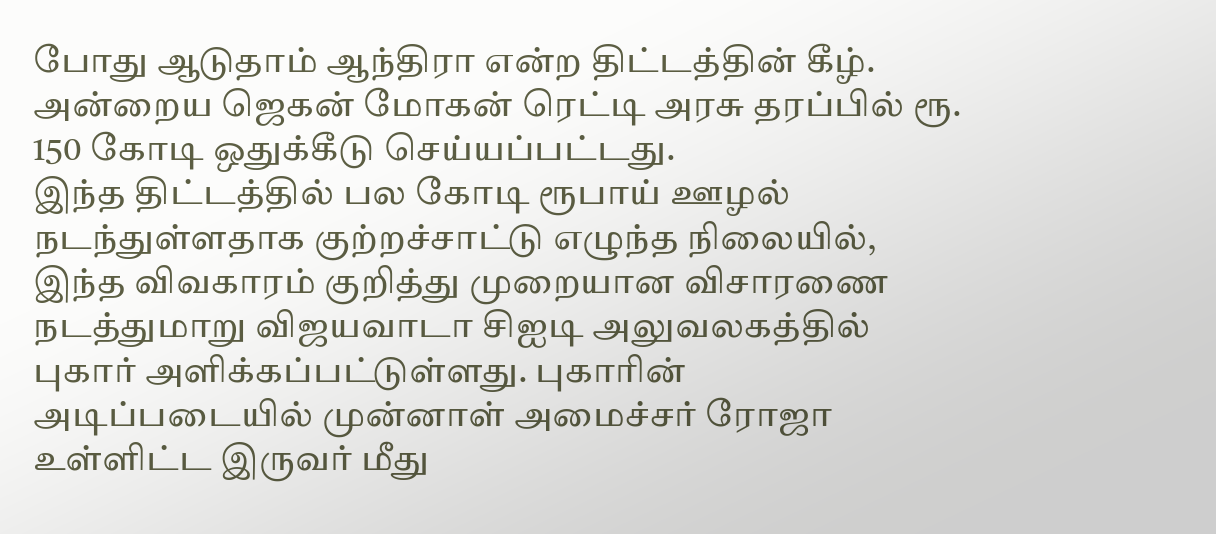போது ஆடுதாம் ஆந்திரா என்ற திட்டத்தின் கீழ். அன்றைய ஜெகன் மோகன் ரெட்டி அரசு தரப்பில் ரூ. 150 கோடி ஒதுக்கீடு செய்யப்பட்டது.
இந்த திட்டத்தில் பல கோடி ரூபாய் ஊழல் நடந்துள்ளதாக குற்றச்சாட்டு எழுந்த நிலையில், இந்த விவகாரம் குறித்து முறையான விசாரணை நடத்துமாறு விஜயவாடா சிஐடி அலுவலகத்தில் புகார் அளிக்கப்பட்டுள்ளது. புகாரின் அடிப்படையில் முன்னாள் அமைச்சர் ரோஜா உள்ளிட்ட இருவர் மீது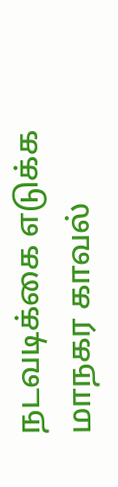நடவடிக்கை எடுக்க மாநகர காவல்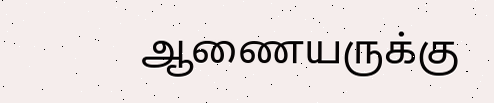ஆணையருக்கு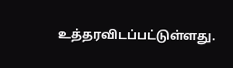உத்தரவிடப்பட்டுள்ளது.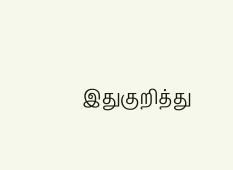இதுகுறித்து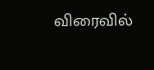விரைவில்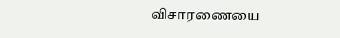விசாரணையை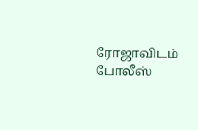ரோஜாவிடம் போலீஸ்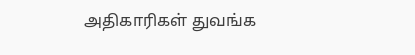அதிகாரிகள் துவங்க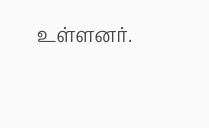உள்ளனர்.